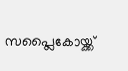സപ്ലൈകോയ്ക്ക്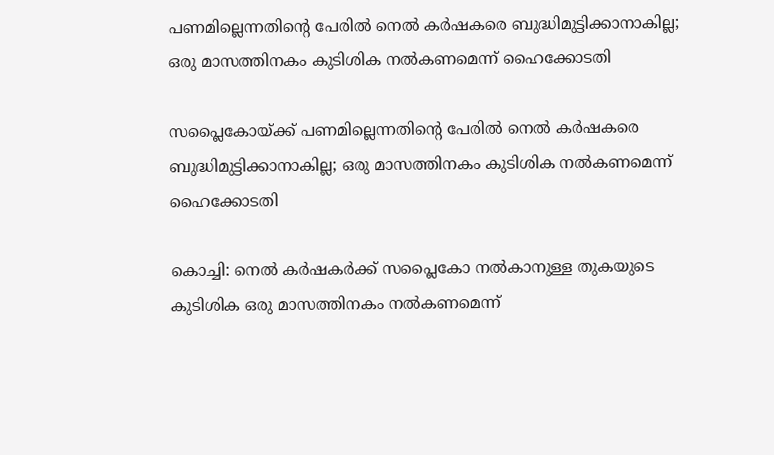പണമില്ലെന്നതിന്റെ പേരില്‍ നെല്‍ കര്‍ഷകരെ ബുദ്ധിമുട്ടിക്കാനാകില്ല; ഒരു മാസത്തിനകം കുടിശിക നല്‍കണമെന്ന് ഹൈക്കോടതി

സപ്ലൈകോയ്ക്ക് പണമില്ലെന്നതിന്റെ പേരില്‍ നെല്‍ കര്‍ഷകരെ ബുദ്ധിമുട്ടിക്കാനാകില്ല; ഒരു മാസത്തിനകം കുടിശിക നല്‍കണമെന്ന് ഹൈക്കോടതി

കൊച്ചി: നെല്‍ കര്‍ഷകര്‍ക്ക് സപ്ലൈകോ നല്‍കാനുള്ള തുകയുടെ കുടിശിക ഒരു മാസത്തിനകം നല്‍കണമെന്ന്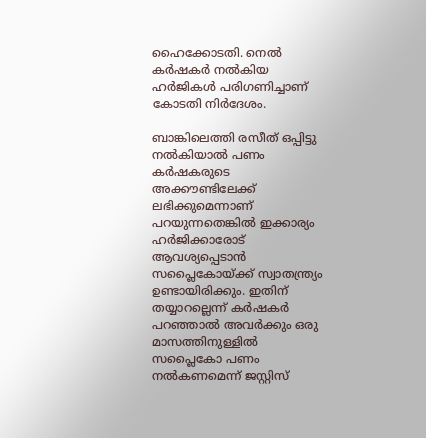ഹൈക്കോടതി. നെല്‍ കര്‍ഷകര്‍ നല്‍കിയ ഹര്‍ജികള്‍ പരിഗണിച്ചാണ് കോടതി നിര്‍ദേശം.

ബാങ്കിലെത്തി രസീത് ഒപ്പിട്ടു നല്‍കിയാല്‍ പണം കര്‍ഷകരുടെ അക്കൗണ്ടിലേക്ക് ലഭിക്കുമെന്നാണ് പറയുന്നതെങ്കില്‍ ഇക്കാര്യം ഹര്‍ജിക്കാരോട് ആവശ്യപ്പെടാന്‍ സപ്ലൈകോയ്ക്ക് സ്വാതന്ത്ര്യം ഉണ്ടായിരിക്കും. ഇതിന് തയ്യാറല്ലെന്ന് കര്‍ഷകര്‍ പറഞ്ഞാല്‍ അവര്‍ക്കും ഒരു മാസത്തിനുള്ളില്‍ സപ്ലൈകോ പണം നല്‍കണമെന്ന് ജസ്റ്റിസ്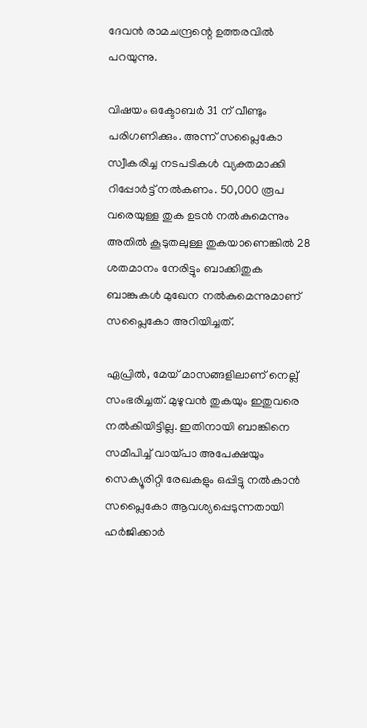ദേവന്‍ രാമചന്ദ്രന്റെ ഉത്തരവില്‍ പറയുന്നു.

വിഷയം ഒക്ടോബര്‍ 31 ന് വീണ്ടും പരിഗണിക്കും. അന്ന് സപ്ലൈകോ സ്വീകരിച്ച നടപടികള്‍ വ്യക്തമാക്കി റിപ്പോര്‍ട്ട് നല്‍കണം. 50,000 രൂപ വരെയുള്ള തുക ഉടന്‍ നല്‍കുമെന്നും അതില്‍ കൂടുതലുള്ള തുകയാണെങ്കില്‍ 28 ശതമാനം നേരിട്ടും ബാക്കിതുക ബാങ്കുകള്‍ മുഖേന നല്‍കുമെന്നുമാണ് സപ്ലൈകോ അറിയിച്ചത്.

ഏപ്രില്‍, മേയ് മാസങ്ങളിലാണ് നെല്ല് സംഭരിച്ചത്. മുഴുവന്‍ തുകയും ഇതുവരെ നല്‍കിയിട്ടില്ല. ഇതിനായി ബാങ്കിനെ സമീപിച്ച് വായ്പാ അപേക്ഷയും സെക്യൂരിറ്റി രേഖകളും ഒപ്പിട്ടു നല്‍കാന്‍ സപ്ലൈകോ ആവശ്യപ്പെടുന്നതായി ഹര്‍ജിക്കാര്‍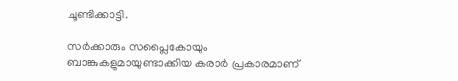ചൂണ്ടിക്കാട്ടി.

സര്‍ക്കാരും സപ്ലൈകോയും ബാങ്കുകളുമായുണ്ടാക്കിയ കരാര്‍ പ്രകാരമാണ്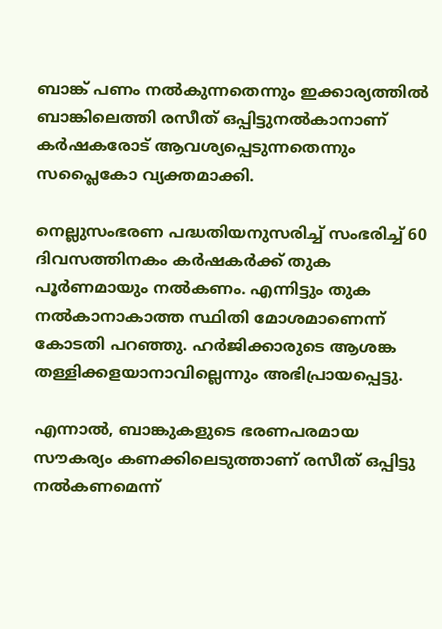ബാങ്ക് പണം നല്‍കുന്നതെന്നും ഇക്കാര്യത്തില്‍ ബാങ്കിലെത്തി രസീത് ഒപ്പിട്ടുനല്‍കാനാണ് കര്‍ഷകരോട് ആവശ്യപ്പെടുന്നതെന്നും സപ്ലൈകോ വ്യക്തമാക്കി.

നെല്ലുസംഭരണ പദ്ധതിയനുസരിച്ച് സംഭരിച്ച് 60 ദിവസത്തിനകം കര്‍ഷകര്‍ക്ക് തുക പൂര്‍ണമായും നല്‍കണം. എന്നിട്ടും തുക നല്‍കാനാകാത്ത സ്ഥിതി മോശമാണെന്ന് കോടതി പറഞ്ഞു. ഹര്‍ജിക്കാരുടെ ആശങ്ക തള്ളിക്കളയാനാവില്ലെന്നും അഭിപ്രായപ്പെട്ടു.

എന്നാല്‍, ബാങ്കുകളുടെ ഭരണപരമായ സൗകര്യം കണക്കിലെടുത്താണ് രസീത് ഒപ്പിട്ടു നല്‍കണമെന്ന്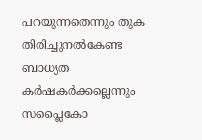പറയുന്നതെന്നും തുക തിരിച്ചുനല്‍കേണ്ട ബാധ്യത കര്‍ഷകര്‍ക്കല്ലെന്നും സപ്ലൈകോ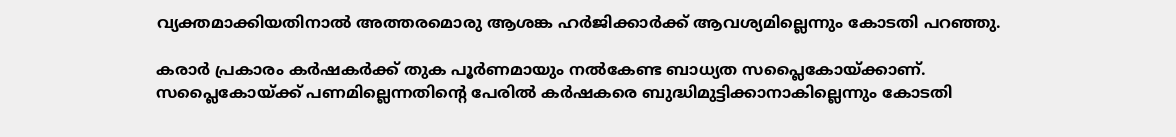വ്യക്തമാക്കിയതിനാല്‍ അത്തരമൊരു ആശങ്ക ഹര്‍ജിക്കാര്‍ക്ക് ആവശ്യമില്ലെന്നും കോടതി പറഞ്ഞു.

കരാര്‍ പ്രകാരം കര്‍ഷകര്‍ക്ക് തുക പൂര്‍ണമായും നല്‍കേണ്ട ബാധ്യത സപ്ലൈകോയ്ക്കാണ്. സപ്ലൈകോയ്ക്ക് പണമില്ലെന്നതിന്റെ പേരില്‍ കര്‍ഷകരെ ബുദ്ധിമുട്ടിക്കാനാകില്ലെന്നും കോടതി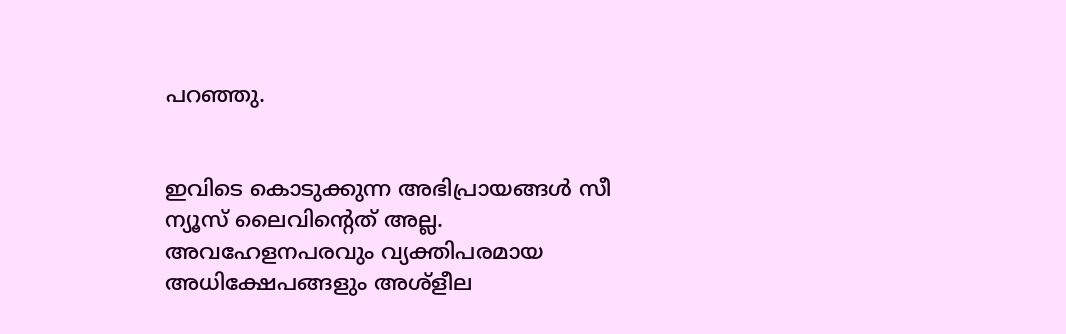പറഞ്ഞു.


ഇവിടെ കൊടുക്കുന്ന അഭിപ്രായങ്ങള്‍ സീ ന്യൂസ് ലൈവിന്റെത് അല്ല. അവഹേളനപരവും വ്യക്തിപരമായ അധിക്ഷേപങ്ങളും അശ്‌ളീല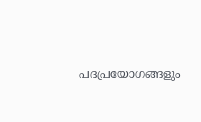പദപ്രയോഗങ്ങളും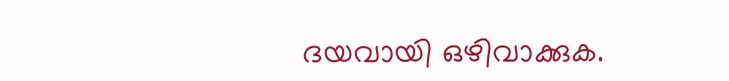ദയവായി ഒഴിവാക്കുക.